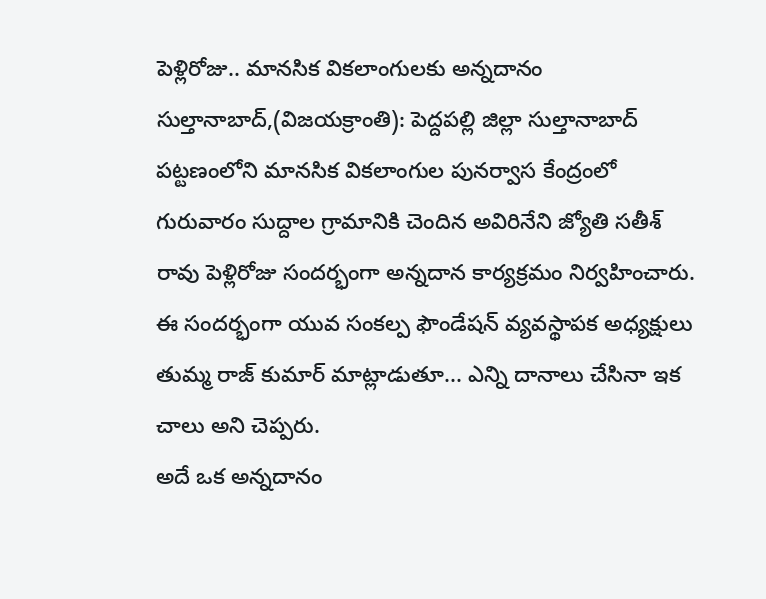పెళ్లిరోజు.. మానసిక వికలాంగులకు అన్నదానం
సుల్తానాబాద్,(విజయక్రాంతి): పెద్దపల్లి జిల్లా సుల్తానాబాద్ పట్టణంలోని మానసిక వికలాంగుల పునర్వాస కేంద్రంలో గురువారం సుద్దాల గ్రామానికి చెందిన అవిరినేని జ్యోతి సతీశ్ రావు పెళ్లిరోజు సందర్భంగా అన్నదాన కార్యక్రమం నిర్వహించారు. ఈ సందర్భంగా యువ సంకల్ప ఫౌండేషన్ వ్యవస్థాపక అధ్యక్షులు తుమ్మ రాజ్ కుమార్ మాట్లాడుతూ... ఎన్ని దానాలు చేసినా ఇక చాలు అని చెప్పరు.
అదే ఒక అన్నదానం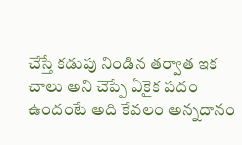చేస్తే కడుపు నిండిన తర్వాత ఇక చాలు అని చెప్పే ఏకైక పదం ఉందంటే అది కేవలం అన్నదానం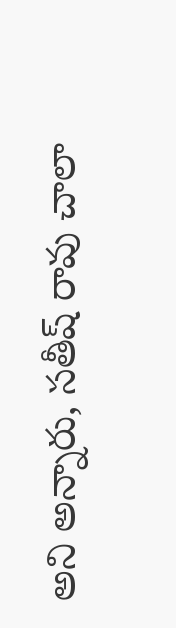అని అన్నారు, సతీష్ రావు చాలా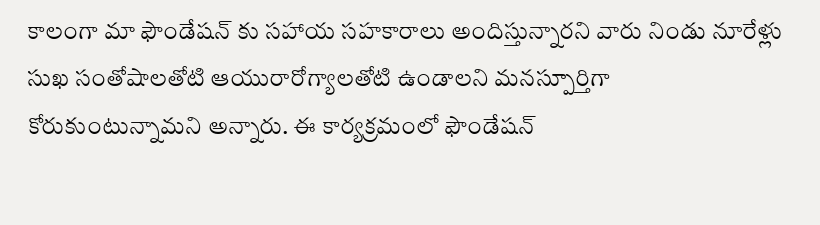కాలంగా మా ఫౌండేషన్ కు సహాయ సహకారాలు అందిస్తున్నారని వారు నిండు నూరేళ్లు సుఖ సంతోషాలతోటి ఆయురారోగ్యాలతోటి ఉండాలని మనస్పూర్తిగా కోరుకుంటున్నామని అన్నారు. ఈ కార్యక్రమంలో ఫౌండేషన్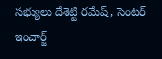సభ్యులు దేశెట్టి రమేష్, సెంటర్ ఇంచార్జ్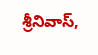శ్రీనివాస్,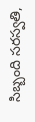సిబ్బంది సరస్వతి,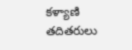కళ్యాణి తదితరులు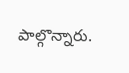పాల్గొన్నారు.